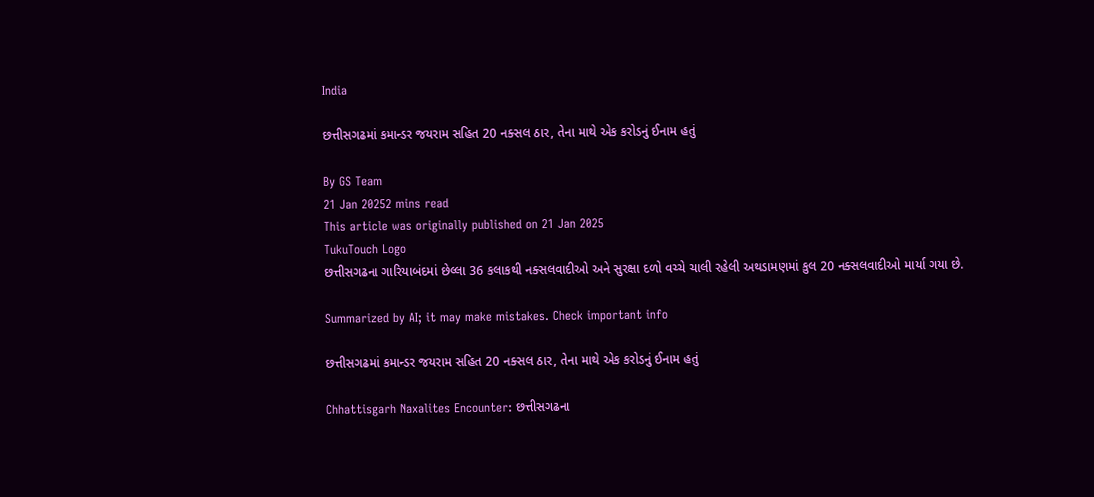India

છત્તીસગઢમાં કમાન્ડર જયરામ સહિત 20 નક્સલ ઠાર, તેના માથે એક કરોડનું ઈનામ હતું

By GS Team
21 Jan 20252 mins read
This article was originally published on 21 Jan 2025
TukuTouch Logo
છત્તીસગઢના ગારિયાબંદમાં છેલ્લા 36 કલાકથી નક્સલવાદીઓ અને સુરક્ષા દળો વચ્ચે ચાલી રહેલી અથડામણમાં કુલ 20 નક્સલવાદીઓ માર્યા ગયા છે.

Summarized by AI; it may make mistakes. Check important info

છત્તીસગઢમાં કમાન્ડર જયરામ સહિત 20 નક્સલ ઠાર, તેના માથે એક કરોડનું ઈનામ હતું

Chhattisgarh Naxalites Encounter: છત્તીસગઢના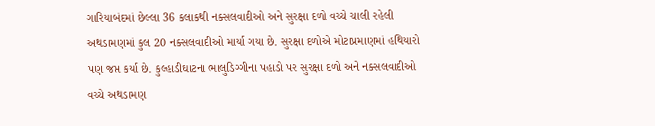ગારિયાબંદમાં છેલ્લા 36 કલાકથી નક્સલવાદીઓ અને સુરક્ષા દળો વચ્ચે ચાલી રહેલી અથડામણમાં કુલ 20 નક્સલવાદીઓ માર્યા ગયા છે. સુરક્ષા દળોએ મોટાપ્રમાણમાં હથિયારો પણ જપ્ત કર્યા છે. કુલ્હાડીઘાટના ભાલુડિગ્ગીના પહાડો પર સુરક્ષા દળો અને નક્સલવાદીઓ વચ્ચે અથડામણ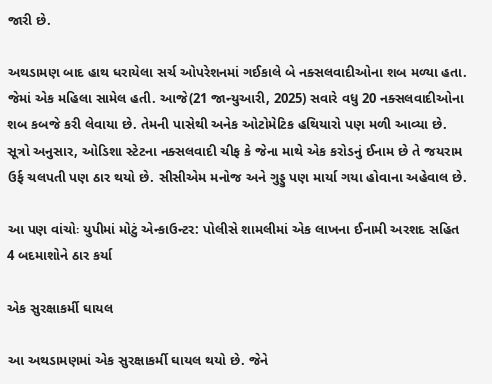જારી છે.

અથડામણ બાદ હાથ ધરાયેલા સર્ચ ઓપરેશનમાં ગઈકાલે બે નક્સલવાદીઓના શબ મળ્યા હતા. જેમાં એક મહિલા સામેલ હતી. આજે(21 જાન્યુઆરી, 2025) સવારે વધુ 20 નક્સલવાદીઓના શબ કબજે કરી લેવાયા છે. તેમની પાસેથી અનેક ઓટોમેટિક હથિયારો પણ મળી આવ્યા છે. સૂત્રો અનુસાર, ઓડિશા સ્ટેટના નક્સલવાદી ચીફ કે જેના માથે એક કરોડનું ઈનામ છે તે જયરામ ઉર્ફ ચલપતી પણ ઠાર થયો છે. સીસીએમ મનોજ અને ગુડ્ડુ પણ માર્યા ગયા હોવાના અહેવાલ છે.

આ પણ વાંચોઃ યુપીમાં મોટું એન્કાઉન્ટર: પોલીસે શામલીમાં એક લાખના ઈનામી અરશદ સહિત 4 બદમાશોને ઠાર કર્યા

એક સુરક્ષાકર્મી ઘાયલ

આ અથડામણમાં એક સુરક્ષાકર્મી ઘાયલ થયો છે. જેને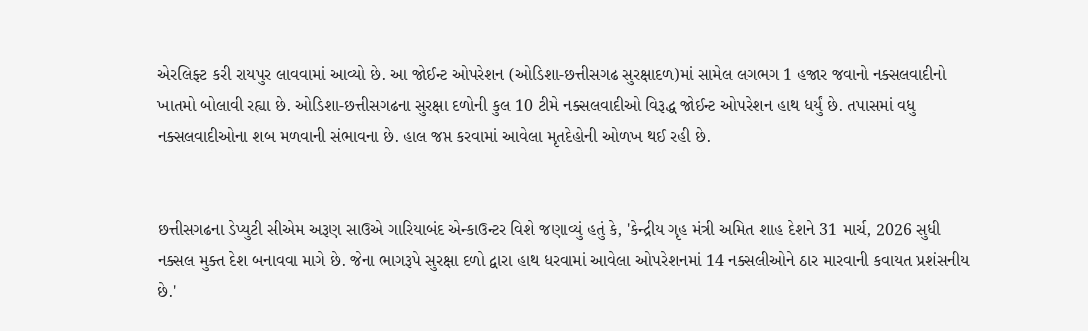એરલિફ્ટ કરી રાયપુર લાવવામાં આવ્યો છે. આ જોઈન્ટ ઓપરેશન (ઓડિશા-છત્તીસગઢ સુરક્ષાદળ)માં સામેલ લગભગ 1 હજાર જવાનો નક્સલવાદીનો ખાતમો બોલાવી રહ્યા છે. ઓડિશા-છત્તીસગઢના સુરક્ષા દળોની કુલ 10 ટીમે નક્સલવાદીઓ વિરૂદ્ધ જોઈન્ટ ઓપરેશન હાથ ધર્યું છે. તપાસમાં વધુ નક્સલવાદીઓના શબ મળવાની સંભાવના છે. હાલ જપ્ત કરવામાં આવેલા મૃતદેહોની ઓળખ થઈ રહી છે.


છત્તીસગઢના ડેપ્યુટી સીએમ અરૂણ સાઉએ ગારિયાબંદ એન્કાઉન્ટર વિશે જણાવ્યું હતું કે, 'કેન્દ્રીય ગૃહ મંત્રી અમિત શાહ દેશને 31 માર્ચ, 2026 સુધી નક્સલ મુક્ત દેશ બનાવવા માગે છે. જેના ભાગરૂપે સુરક્ષા દળો દ્વારા હાથ ધરવામાં આવેલા ઓપરેશનમાં 14 નક્સલીઓને ઠાર મારવાની કવાયત પ્રશંસનીય છે.'